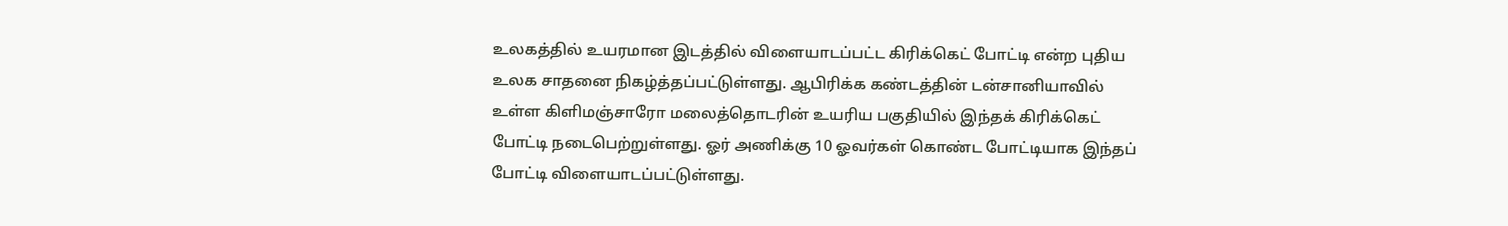உலகத்தில் உயரமான இடத்தில் விளையாடப்பட்ட கிரிக்கெட் போட்டி என்ற புதிய உலக சாதனை நிகழ்த்தப்பட்டுள்ளது. ஆபிரிக்க கண்டத்தின் டன்சானியாவில் உள்ள கிளிமஞ்சாரோ மலைத்தொடரின் உயரிய பகுதியில் இந்தக் கிரிக்கெட் போட்டி நடைபெற்றுள்ளது. ஓர் அணிக்கு 10 ஓவர்கள் கொண்ட போட்டியாக இந்தப் போட்டி விளையாடப்பட்டுள்ளது.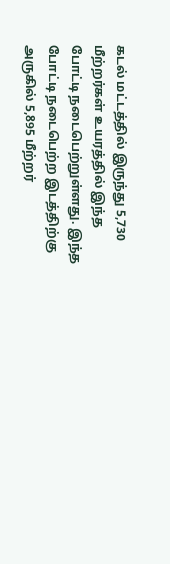கடல் மட்டத்தில் இருந்து 5,730 மீற்றர்கள் உயரத்தில் இந்த போட்டி நடைபெற்றுள்ளது. இந்த போட்டி நடைபெற்ற இடத்திற்கு அருகில் 5,895 மீற்றர்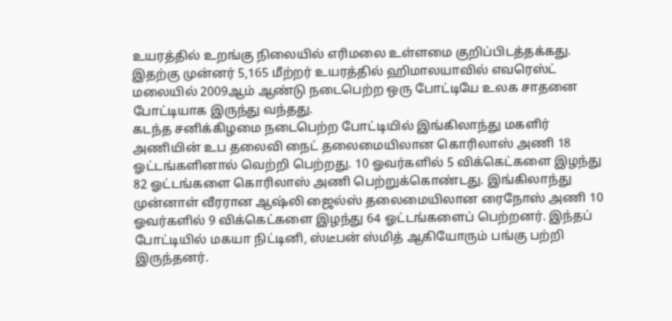உயரத்தில் உறங்கு நிலையில் எரிமலை உள்ளமை குறிப்பிடத்தக்கது. இதற்கு முன்னர் 5,165 மீற்றர் உயரத்தில் ஹிமாலயாவில் எவரெஸ்ட் மலையில் 2009ஆம் ஆண்டு நடைபெற்ற ஒரு போட்டியே உலக சாதனை போட்டியாக இருந்து வந்தது.
கடந்த சனிக்கிழமை நடைபெற்ற போட்டியில் இங்கிலாந்து மகளிர் அணியின் உப தலைவி நைட் தலைமையிலான கொரிலாஸ் அணி 18 ஓட்டங்களினால் வெற்றி பெற்றது. 10 ஓவர்களில் 5 விக்கெட்களை இழந்து 82 ஓட்டங்களை கொரிலாஸ் அணி பெற்றுக்கொண்டது. இங்கிலாந்து முன்னாள் வீரரான ஆஷ்லி ஜைல்ஸ் தலைமையிலான ரைநோஸ் அணி 10 ஓவர்களில் 9 விக்கெட்களை இழந்து 64 ஓட்டங்களைப் பெற்றனர். இந்தப் போட்டியில் மகயா நிட்டினி, ஸ்டீபன் ஸ்மித் ஆகியோரும் பங்கு பற்றி இருந்தனர்.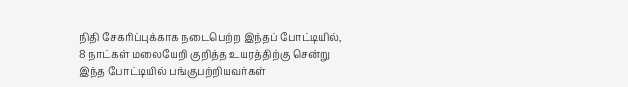நிதி சேகரிப்புக்காக நடைபெற்ற இந்தப் போட்டியில், 8 நாட்கள் மலையேறி குறித்த உயரத்திற்கு சென்று இந்த போட்டியில் பங்குபற்றியவர்கள்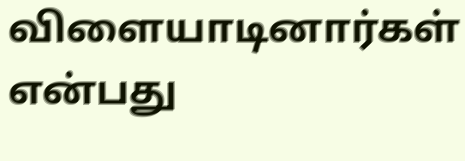விளையாடினார்கள் என்பது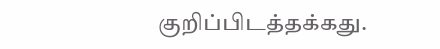குறிப்பிடத்தக்கது.